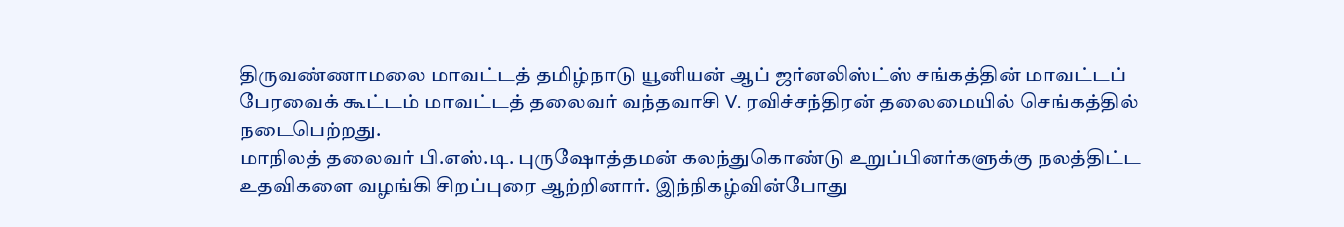திருவண்ணாமலை மாவட்டத் தமிழ்நாடு யூனியன் ஆப் ஜர்னலிஸ்ட்ஸ் சங்கத்தின் மாவட்டப் பேரவைக் கூட்டம் மாவட்டத் தலைவர் வந்தவாசி V. ரவிச்சந்திரன் தலைமையில் செங்கத்தில் நடைபெற்றது.
மாநிலத் தலைவர் பி.எஸ்.டி. புருஷோத்தமன் கலந்துகொண்டு உறுப்பினர்களுக்கு நலத்திட்ட உதவிகளை வழங்கி சிறப்புரை ஆற்றினார். இந்நிகழ்வின்போது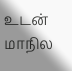உடன் மாநில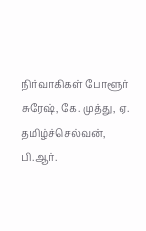நிர்வாகிகள் போளூர் சுரேஷ், கே. முத்து, ஏ. தமிழ்ச்செல்வன், பி.ஆர்.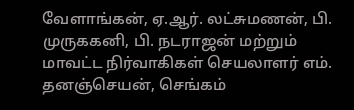வேளாங்கன், ஏ.ஆர். லட்சுமணன், பி. முருககனி, பி. நடராஜன் மற்றும் மாவட்ட நிர்வாகிகள் செயலாளர் எம். தனஞ்செயன், செங்கம்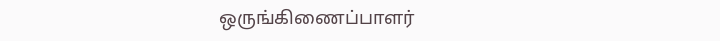ஒருங்கிணைப்பாளர்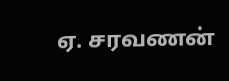ஏ. சரவணன்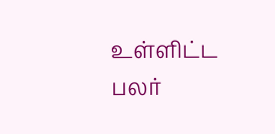உள்ளிட்ட பலர்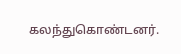கலந்துகொண்டனர்.